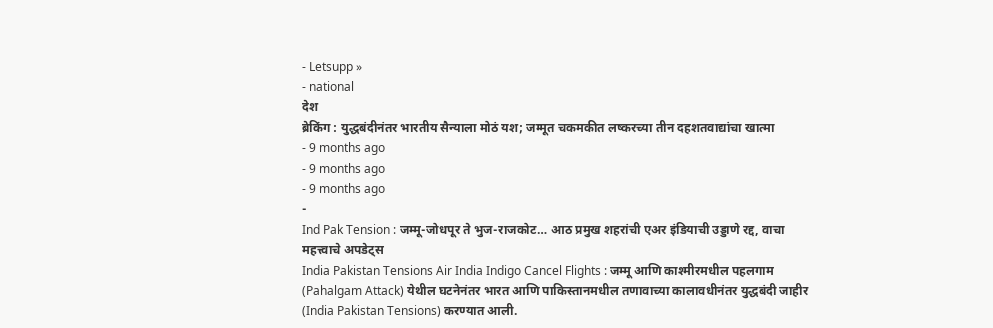- Letsupp »
- national
देश
ब्रेकिंग : युद्धबंदीनंतर भारतीय सैन्याला मोठं यश; जम्मूत चकमकीत लष्करच्या तीन दहशतवाद्यांचा खात्मा
- 9 months ago
- 9 months ago
- 9 months ago
-
Ind Pak Tension : जम्मू-जोधपूर ते भुज-राजकोट… आठ प्रमुख शहरांची एअर इंडियाची उड्डाणे रद्द, वाचा महत्त्वाचे अपडेट्स
India Pakistan Tensions Air India Indigo Cancel Flights : जम्मू आणि काश्मीरमधील पहलगाम (Pahalgam Attack) येथील घटनेनंतर भारत आणि पाकिस्तानमधील तणावाच्या कालावधीनंतर युद्धबंदी जाहीर (India Pakistan Tensions) करण्यात आली.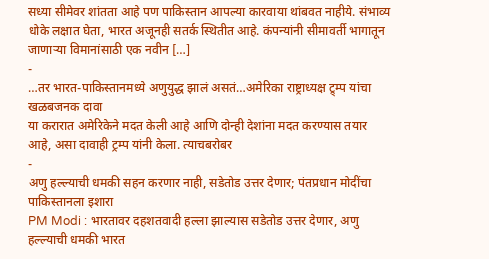सध्या सीमेवर शांतता आहे पण पाकिस्तान आपल्या कारवाया थांबवत नाहीये. संभाव्य धोके लक्षात घेता, भारत अजूनही सतर्क स्थितीत आहे. कंपन्यांनी सीमावर्ती भागातून जाणाऱ्या विमानांसाठी एक नवीन […]
-
…तर भारत-पाकिस्तानमध्ये अणुयुद्ध झालं असतं…अमेरिका राष्ट्राध्यक्ष ट्र्म्प यांचा खळबजनक दावा
या करारात अमेरिकेने मदत केली आहे आणि दोन्ही देशांना मदत करण्यास तयार आहे, असा दावाही ट्रम्प यांनी केला. त्याचबरोबर
-
अणु हल्ल्याची धमकी सहन करणार नाही, सडेतोड उत्तर देणार; पंतप्रधान मोदींचा पाकिस्तानला इशारा
PM Modi : भारतावर दहशतवादी हल्ला झाल्यास सडेतोड उत्तर देणार, अणु हल्ल्याची धमकी भारत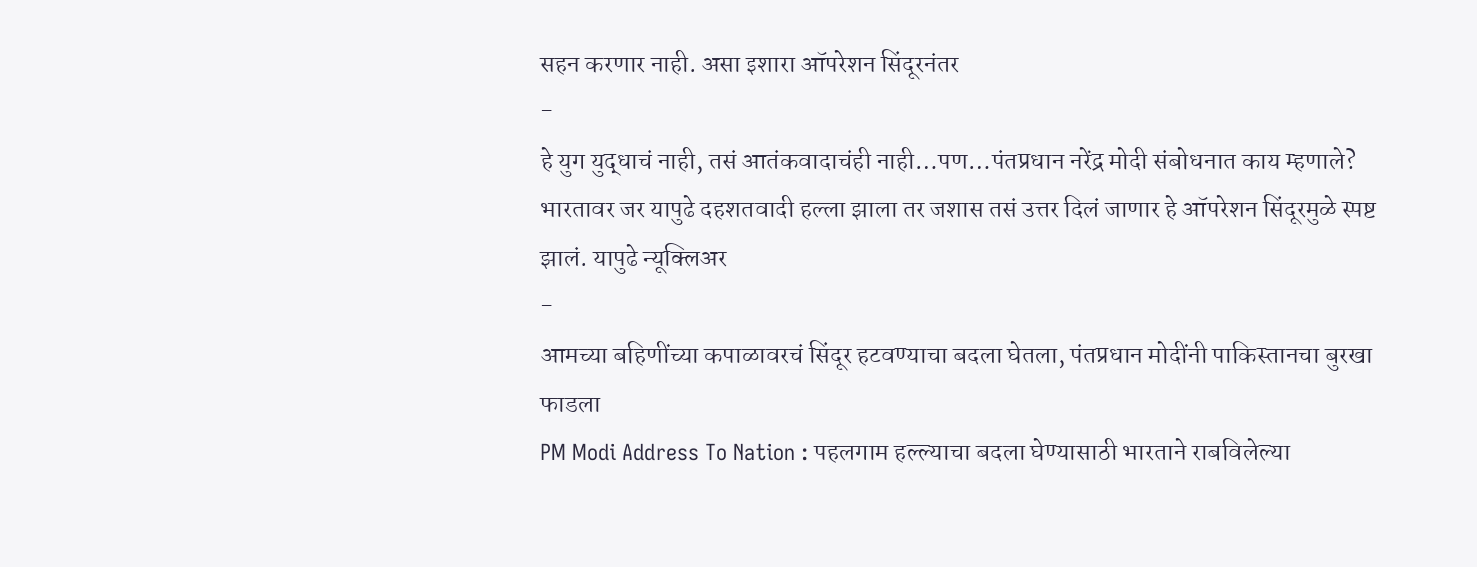सहन करणार नाही. असा इशारा ऑपरेशन सिंदूरनंतर
-
हे युग युद्धाचं नाही, तसं आतंकवादाचंही नाही…पण…पंतप्रधान नरेंद्र मोदी संबोधनात काय म्हणाले?
भारतावर जर यापुढे दहशतवादी हल्ला झाला तर जशास तसं उत्तर दिलं जाणार हे ऑपरेशन सिंदूरमुळे स्पष्ट झालं. यापुढे न्यूक्लिअर
-
आमच्या बहिणींच्या कपाळावरचं सिंदूर हटवण्याचा बदला घेतला, पंतप्रधान मोदींनी पाकिस्तानचा बुरखा फाडला
PM Modi Address To Nation : पहलगाम हल्ल्याचा बदला घेण्यासाठी भारताने राबविलेल्या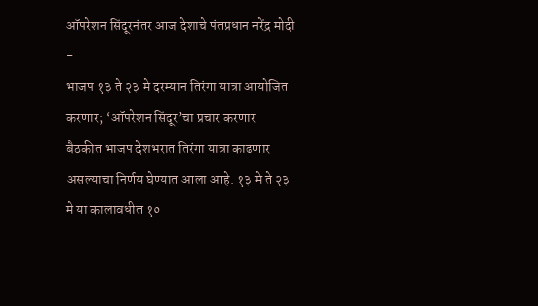ऑपरेशन सिंदूरनंतर आज देशाचे पंतप्रधान नरेंद्र मोदी
-
भाजप १३ ते २३ मे दरम्यान तिरंगा यात्रा आयोजित करणार; ‘ऑपरेशन सिंदूर’चा प्रचार करणार
बैठकीत भाजप देशभरात तिरंगा यात्रा काढणार असल्याचा निर्णय घेण्यात आला आहे. १३ मे ते २३ मे या कालावधीत १०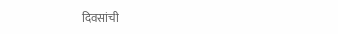दिवसांची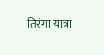तिरंगा यात्रा